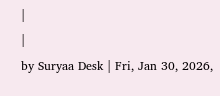|
|
by Suryaa Desk | Fri, Jan 30, 2026,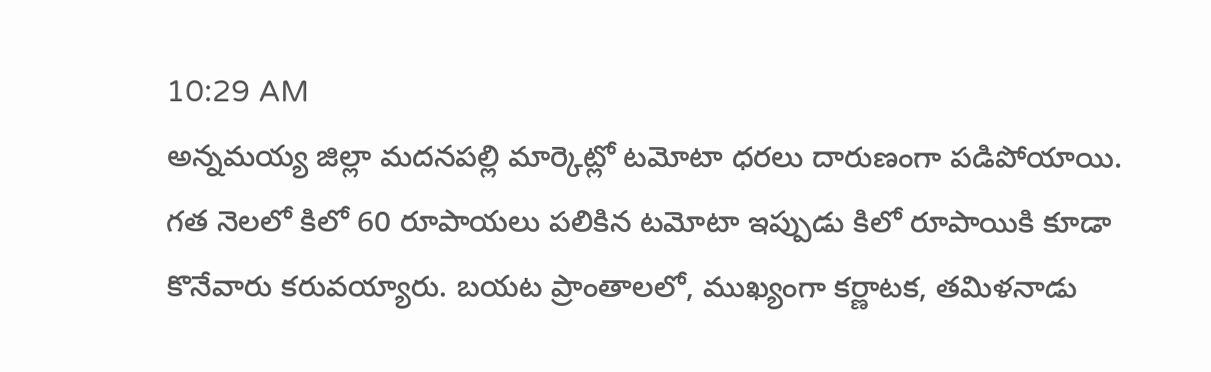10:29 AM
అన్నమయ్య జిల్లా మదనపల్లి మార్కెట్లో టమోటా ధరలు దారుణంగా పడిపోయాయి. గత నెలలో కిలో 60 రూపాయలు పలికిన టమోటా ఇప్పుడు కిలో రూపాయికి కూడా కొనేవారు కరువయ్యారు. బయట ప్రాంతాలలో, ముఖ్యంగా కర్ణాటక, తమిళనాడు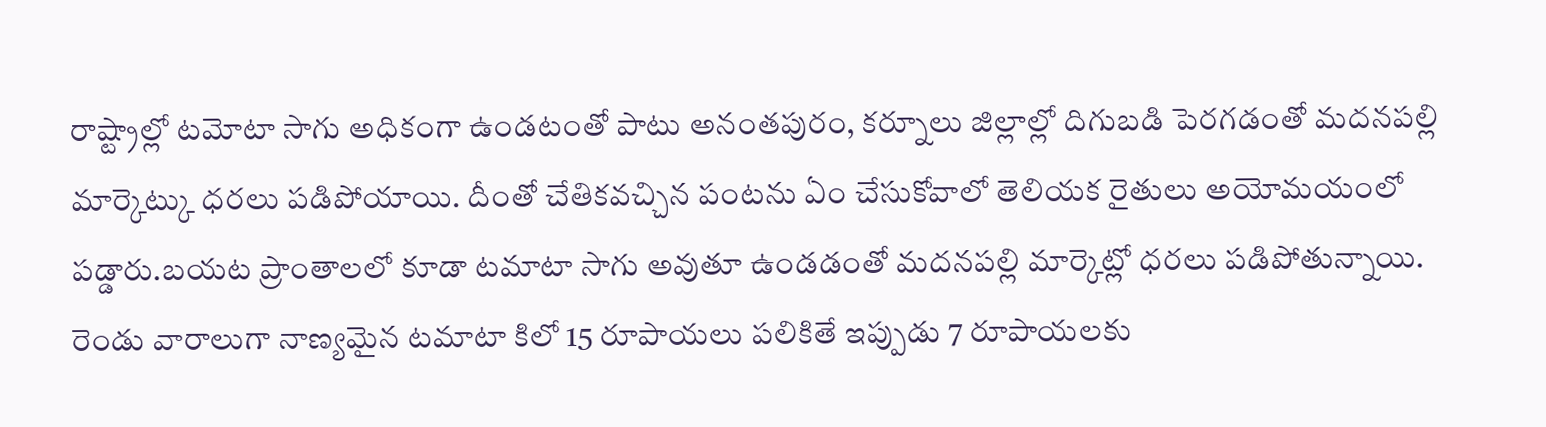రాష్ట్రాల్లో టమోటా సాగు అధికంగా ఉండటంతో పాటు అనంతపురం, కర్నూలు జిల్లాల్లో దిగుబడి పెరగడంతో మదనపల్లి మార్కెట్కు ధరలు పడిపోయాయి. దీంతో చేతికవచ్చిన పంటను ఏం చేసుకోవాలో తెలియక రైతులు అయోమయంలో పడ్డారు.బయట ప్రాంతాలలో కూడా టమాటా సాగు అవుతూ ఉండడంతో మదనపల్లి మార్కెట్లో ధరలు పడిపోతున్నాయి. రెండు వారాలుగా నాణ్యమైన టమాటా కిలో 15 రూపాయలు పలికితే ఇప్పుడు 7 రూపాయలకు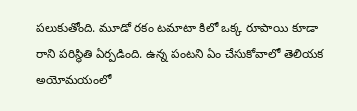పలుకుతోంది. మూడో రకం టమాటా కిలో ఒక్క రూపాయి కూడా రాని పరిస్థితి ఏర్పడింది. ఉన్న పంటని ఏం చేసుకోవాలో తెలియక అయోమయంలో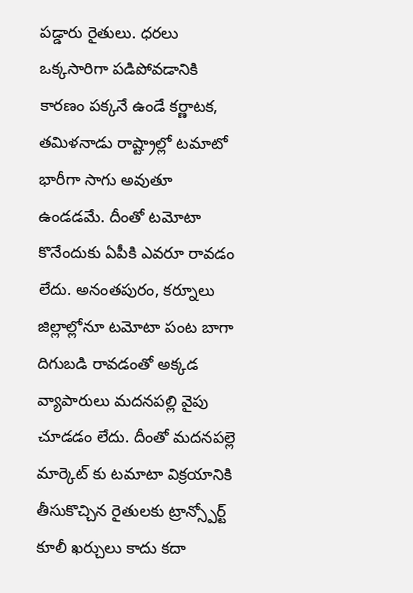పడ్డారు రైతులు. ధరలు ఒక్కసారిగా పడిపోవడానికి కారణం పక్కనే ఉండే కర్ణాటక, తమిళనాడు రాష్ట్రాల్లో టమాటో భారీగా సాగు అవుతూ ఉండడమే. దీంతో టమోటా కొనేందుకు ఏపీకి ఎవరూ రావడం లేదు. అనంతపురం, కర్నూలు జిల్లాల్లోనూ టమోటా పంట బాగా దిగుబడి రావడంతో అక్కడ వ్యాపారులు మదనపల్లి వైపు చూడడం లేదు. దీంతో మదనపల్లె మార్కెట్ కు టమాటా విక్రయానికి తీసుకొచ్చిన రైతులకు ట్రాన్స్పోర్ట్ కూలీ ఖర్చులు కాదు కదా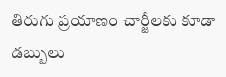తిరుగు ప్రయాణం చార్జీలకు కూడా డబ్బులు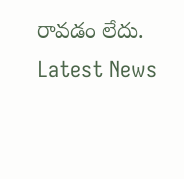రావడం లేదు.
Latest News